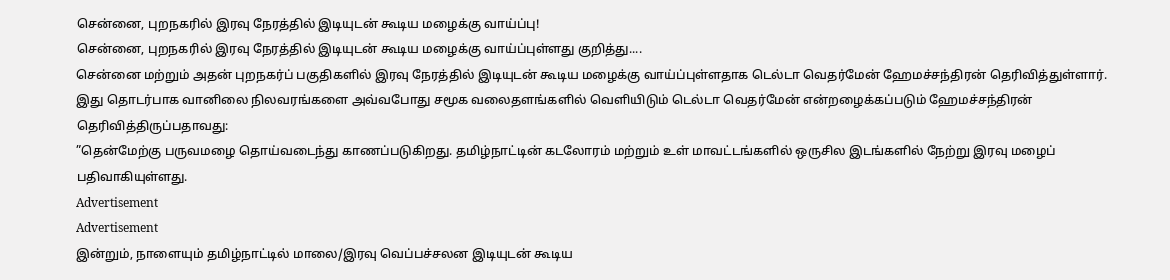சென்னை, புறநகரில் இரவு நேரத்தில் இடியுடன் கூடிய மழைக்கு வாய்ப்பு!
சென்னை, புறநகரில் இரவு நேரத்தில் இடியுடன் கூடிய மழைக்கு வாய்ப்புள்ளது குறித்து....
சென்னை மற்றும் அதன் புறநகர்ப் பகுதிகளில் இரவு நேரத்தில் இடியுடன் கூடிய மழைக்கு வாய்ப்புள்ளதாக டெல்டா வெதர்மேன் ஹேமச்சந்திரன் தெரிவித்துள்ளார்.
இது தொடர்பாக வானிலை நிலவரங்களை அவ்வபோது சமூக வலைதளங்களில் வெளியிடும் டெல்டா வெதர்மேன் என்றழைக்கப்படும் ஹேமச்சந்திரன் தெரிவித்திருப்பதாவது:
”தென்மேற்கு பருவமழை தொய்வடைந்து காணப்படுகிறது. தமிழ்நாட்டின் கடலோரம் மற்றும் உள் மாவட்டங்களில் ஒருசில இடங்களில் நேற்று இரவு மழைப் பதிவாகியுள்ளது.
Advertisement
Advertisement
இன்றும், நாளையும் தமிழ்நாட்டில் மாலை/இரவு வெப்பச்சலன இடியுடன் கூடிய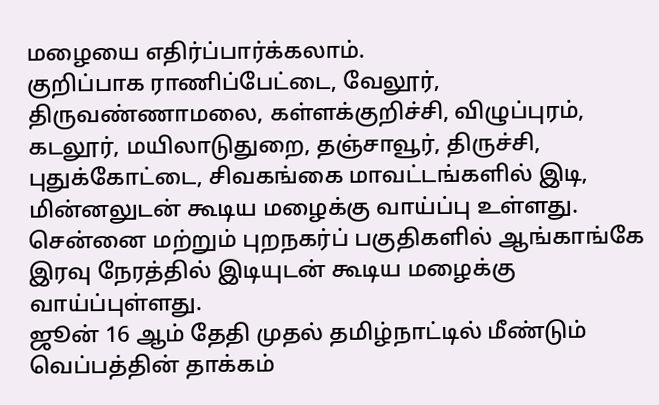மழையை எதிர்ப்பார்க்கலாம்.
குறிப்பாக ராணிப்பேட்டை, வேலூர், திருவண்ணாமலை, கள்ளக்குறிச்சி, விழுப்புரம், கடலூர், மயிலாடுதுறை, தஞ்சாவூர், திருச்சி, புதுக்கோட்டை, சிவகங்கை மாவட்டங்களில் இடி, மின்னலுடன் கூடிய மழைக்கு வாய்ப்பு உள்ளது.
சென்னை மற்றும் புறநகர்ப் பகுதிகளில் ஆங்காங்கே இரவு நேரத்தில் இடியுடன் கூடிய மழைக்கு வாய்ப்புள்ளது.
ஜூன் 16 ஆம் தேதி முதல் தமிழ்நாட்டில் மீண்டும் வெப்பத்தின் தாக்கம்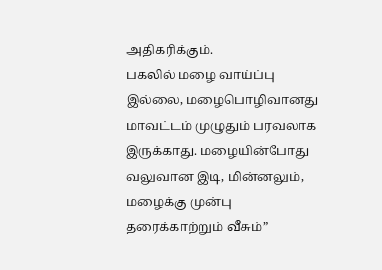அதிகரிக்கும்.
பகலில் மழை வாய்ப்பு இல்லை, மழைபொழிவானது மாவட்டம் முழுதும் பரவலாக இருக்காது. மழையின்போது வலுவான இடி, மின்னலும், மழைக்கு முன்பு தரைக்காற்றும் வீசும்”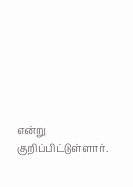என்று குறிப்பிட்டுள்ளார்.